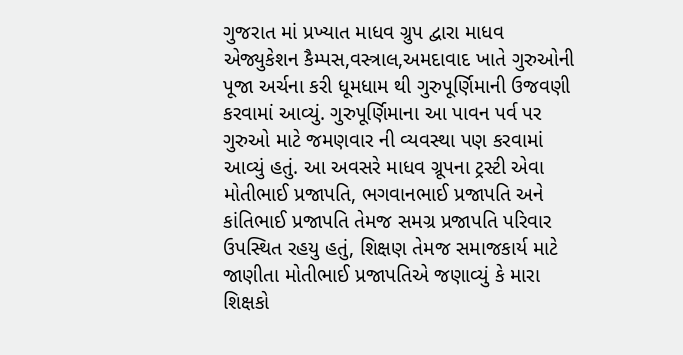ગુજરાત માં પ્રખ્યાત માધવ ગ્રુપ દ્વારા માધવ એજ્યુકેશન કૈમ્પસ,વસ્ત્રાલ,અમદાવાદ ખાતે ગુરુઓની પૂજા અર્ચના કરી ધૂમધામ થી ગુરુપૂર્ણિમાની ઉજવણી કરવામાં આવ્યું. ગુરુપૂર્ણિમાના આ પાવન પર્વ પર ગુરુઓ માટે જમણવાર ની વ્યવસ્થા પણ કરવામાં આવ્યું હતું. આ અવસરે માધવ ગ્રૂપના ટ્રસ્ટી એવા મોતીભાઈ પ્રજાપતિ, ભગવાનભાઈ પ્રજાપતિ અને કાંતિભાઈ પ્રજાપતિ તેમજ સમગ્ર પ્રજાપતિ પરિવાર ઉપસ્થિત રહયુ હતું, શિક્ષણ તેમજ સમાજકાર્ય માટે જાણીતા મોતીભાઈ પ્રજાપતિએ જણાવ્યું કે મારા શિક્ષકો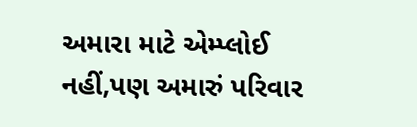અમારા માટે એમ્પ્લોઈ નહીં,પણ અમારું પરિવાર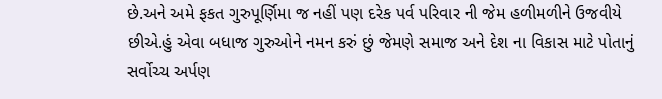છે.અને અમે ફકત ગુરુપૂર્ણિમા જ નહીં પણ દરેક પર્વ પરિવાર ની જેમ હળીમળીને ઉજવીયે છીએ.હું એવા બધાજ ગુરુઓને નમન કરું છું જેમણે સમાજ અને દેશ ના વિકાસ માટે પોતાનું સર્વોચ્ચ અર્પણ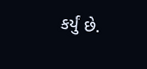કર્યું છે.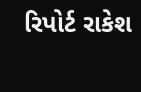રિપોર્ટ રાકેશ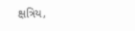ક્ષત્રિય,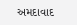અમદાવાદ